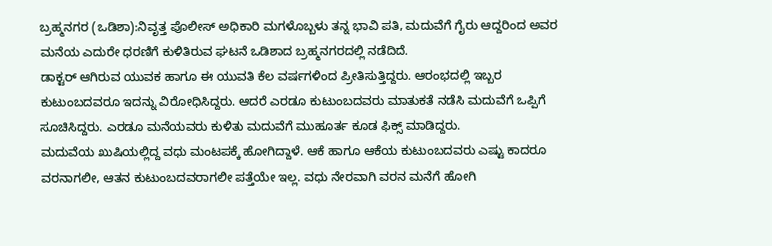ಬ್ರಹ್ಮನಗರ (ಒಡಿಶಾ):ನಿವೃತ್ತ ಪೊಲೀಸ್ ಅಧಿಕಾರಿ ಮಗಳೊಬ್ಬಳು ತನ್ನ ಭಾವಿ ಪತಿ, ಮದುವೆಗೆ ಗೈರು ಆದ್ದರಿಂದ ಅವರ ಮನೆಯ ಎದುರೇ ಧರಣಿಗೆ ಕುಳಿತಿರುವ ಘಟನೆ ಒಡಿಶಾದ ಬ್ರಹ್ಮನಗರದಲ್ಲಿ ನಡೆದಿದೆ.
ಡಾಕ್ಟರ್‌ ಆಗಿರುವ ಯುವಕ ಹಾಗೂ ಈ ಯುವತಿ ಕೆಲ ವರ್ಷಗಳಿಂದ ಪ್ರೀತಿಸುತ್ತಿದ್ದರು. ಆರಂಭದಲ್ಲಿ ಇಬ್ಬರ ಕುಟುಂಬದವರೂ ಇದನ್ನು ವಿರೋಧಿಸಿದ್ದರು. ಆದರೆ ಎರಡೂ ಕುಟುಂಬದವರು ಮಾತುಕತೆ ನಡೆಸಿ ಮದುವೆಗೆ ಒಪ್ಪಿಗೆ ಸೂಚಿಸಿದ್ದರು. ಎರಡೂ ಮನೆಯವರು ಕುಳಿತು ಮದುವೆಗೆ ಮುಹೂರ್ತ ಕೂಡ ಫಿಕ್ಸ್‌ ಮಾಡಿದ್ದರು.
ಮದುವೆಯ ಖುಷಿಯಲ್ಲಿದ್ದ ವಧು ಮಂಟಪಕ್ಕೆ ಹೋಗಿದ್ದಾಳೆ. ಆಕೆ ಹಾಗೂ ಆಕೆಯ ಕುಟುಂಬದವರು ಎಷ್ಟು ಕಾದರೂ ವರನಾಗಲೀ, ಆತನ ಕುಟುಂಬದವರಾಗಲೀ ಪತ್ತೆಯೇ ಇಲ್ಲ. ವಧು ನೇರವಾಗಿ ವರನ ಮನೆಗೆ ಹೋಗಿ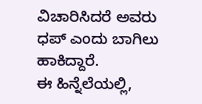ವಿಚಾರಿಸಿದರೆ ಅವರು ಧಪ್‌ ಎಂದು ಬಾಗಿಲು ಹಾಕಿದ್ದಾರೆ.
ಈ ಹಿನ್ನೆಲೆಯಲ್ಲಿ,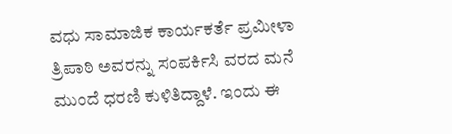ವಧು ಸಾಮಾಜಿಕ ಕಾರ್ಯಕರ್ತೆ ಪ್ರಮೀಳಾ ತ್ರಿಪಾಠಿ ಅವರನ್ನು ಸಂಪರ್ಕಿಸಿ ವರದ ಮನೆ ಮುಂದೆ ಧರಣಿ ಕುಳಿತಿದ್ದಾಳೆ. ಇಂದು ಈ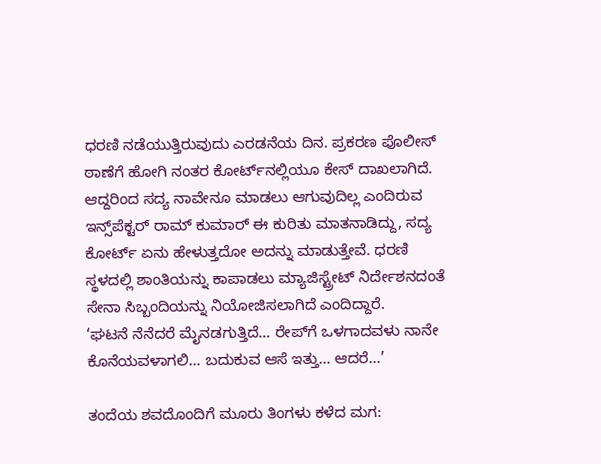ಧರಣಿ ನಡೆಯುತ್ತಿರುವುದು ಎರಡನೆಯ ದಿನ. ಪ್ರಕರಣ ಪೊಲೀಸ್‌ ಠಾಣೆಗೆ ಹೋಗಿ ನಂತರ ಕೋರ್ಟ್‌ನಲ್ಲಿಯೂ ಕೇಸ್‌ ದಾಖಲಾಗಿದೆ. ಆದ್ದರಿಂದ ಸದ್ಯ ನಾವೇನೂ ಮಾಡಲು ಆಗುವುದಿಲ್ಲ ಎಂದಿರುವ ಇನ್ಸ್‌ಪೆಕ್ಟರ್‌ ರಾಮ್ ಕುಮಾರ್ ಈ ಕುರಿತು ಮಾತನಾಡಿದ್ದು, ಸದ್ಯ ಕೋರ್ಟ್‌ ಏನು ಹೇಳುತ್ತದೋ ಅದನ್ನು ಮಾಡುತ್ತೇವೆ. ಧರಣಿ ಸ್ಥಳದಲ್ಲಿ ಶಾಂತಿಯನ್ನು ಕಾಪಾಡಲು ಮ್ಯಾಜಿಸ್ಟ್ರೇಟ್ ನಿರ್ದೇಶನದಂತೆ ಸೇನಾ ಸಿಬ್ಬಂದಿಯನ್ನು ನಿಯೋಜಿಸಲಾಗಿದೆ ಎಂದಿದ್ದಾರೆ.
‘ಘಟನೆ ನೆನೆದರೆ ಮೈನಡಗುತ್ತಿದೆ… ರೇಪ್‌ಗೆ ಒಳಗಾದವಳು ನಾನೇ ಕೊನೆಯವಳಾಗಲಿ… ಬದುಕುವ ಆಸೆ ಇತ್ತು… ಆದರೆ…’

ತಂದೆಯ ಶವದೊಂದಿಗೆ ಮೂರು ತಿಂಗಳು ಕಳೆದ ಮಗ: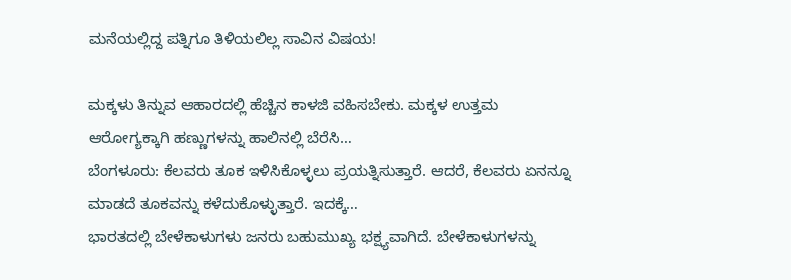ಮನೆಯಲ್ಲಿದ್ದ ಪತ್ನಿಗೂ ತಿಳಿಯಲಿಲ್ಲ ಸಾವಿನ ವಿಷಯ!

ಮಕ್ಕಳು ತಿನ್ನುವ ಆಹಾರದಲ್ಲಿ ಹೆಚ್ಚಿನ ಕಾಳಜಿ ವಹಿಸಬೇಕು. ಮಕ್ಕಳ ಉತ್ತಮ ಆರೋಗ್ಯಕ್ಕಾಗಿ ಹಣ್ಣುಗಳನ್ನು ಹಾಲಿನಲ್ಲಿ ಬೆರೆಸಿ…
ಬೆಂಗಳೂರು: ಕೆಲವರು ತೂಕ ಇಳಿಸಿಕೊಳ್ಳಲು ಪ್ರಯತ್ನಿಸುತ್ತಾರೆ. ಆದರೆ, ಕೆಲವರು ಏನನ್ನೂ ಮಾಡದೆ ತೂಕವನ್ನು ಕಳೆದುಕೊಳ್ಳುತ್ತಾರೆ. ಇದಕ್ಕೆ…
ಭಾರತದಲ್ಲಿ ಬೇಳೆಕಾಳುಗಳು ಜನರು ಬಹುಮುಖ್ಯ ಭಕ್ಷ್ಯವಾಗಿದೆ. ಬೇಳೆಕಾಳುಗಳನ್ನು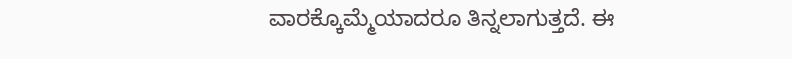ವಾರಕ್ಕೊಮ್ಮೆಯಾದರೂ ತಿನ್ನಲಾಗುತ್ತದೆ. ಈ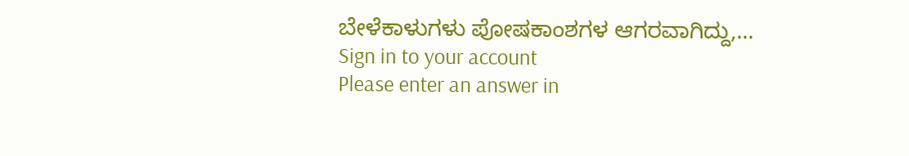ಬೇಳೆಕಾಳುಗಳು ಪೋಷಕಾಂಶಗಳ ಆಗರವಾಗಿದ್ದು,…
Sign in to your account
Please enter an answer in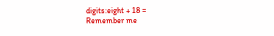digits:eight + 18 =
Remember me